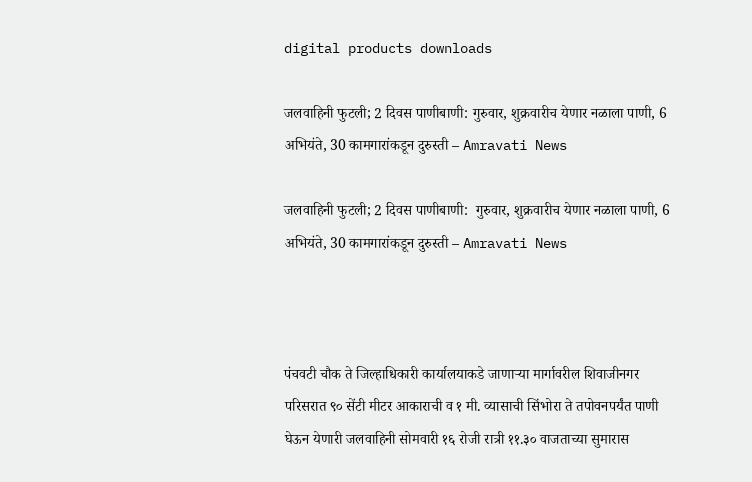digital products downloads

जलवाहिनी फुटली; 2 दिवस पाणीबाणी: गुरुवार, शुक्रवारीच येणार नळाला पाणी, 6 अभियंते, 30 कामगारांकडून दुरुस्ती – Amravati News

जलवाहिनी फुटली; 2 दिवस पाणीबाणी:  गुरुवार, शुक्रवारीच येणार नळाला पाणी, 6 अभियंते, 30 कामगारांकडून दुरुस्ती – Amravati News



पंचवटी चौक ते जिल्हाधिकारी कार्यालयाकडे जाणाऱ्या मार्गावरील शिवाजीनगर परिसरात ९० सेंटी मीटर आकाराची व १ मी. व्यासाची सिंभोरा ते तपोवनपर्यंत पाणी घेऊन येणारी जलवाहिनी सोमवारी १६ रोजी रात्री ११.३० वाजताच्या सुमारास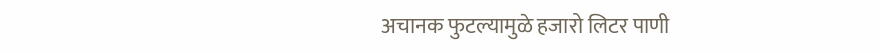अचानक फुटल्यामुळे हजारो लिटर पाणी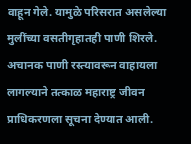वाहून गेले. यामुळे परिसरात असलेल्या मुलींच्या वसतीगृहातही पाणी शिरले. अचानक पाणी रस्त्यावरून वाहायला लागल्याने तत्काळ महाराष्ट्र जीवन प्राधिकरणला सूचना देण्यात आली.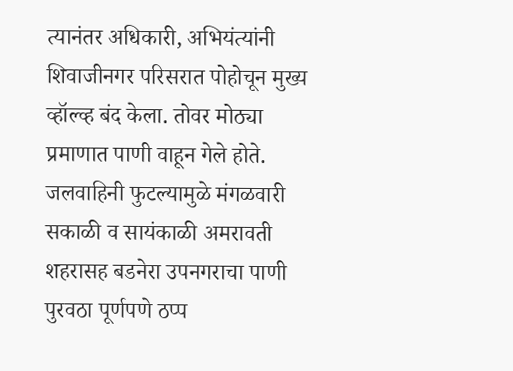त्यानंतर अधिकारी, अभियंत्यांनी शिवाजीनगर परिसरात पोहोचून मुख्य व्हॉल्व्ह बंद केला. तोवर मोठ्या प्रमाणात पाणी वाहून गेले होते. जलवाहिनी फुटल्यामुळे मंगळवारी सकाळी व सायंकाळी अमरावती शहरासह बडनेरा उपनगराचा पाणी पुरवठा पूर्णपणे ठप्प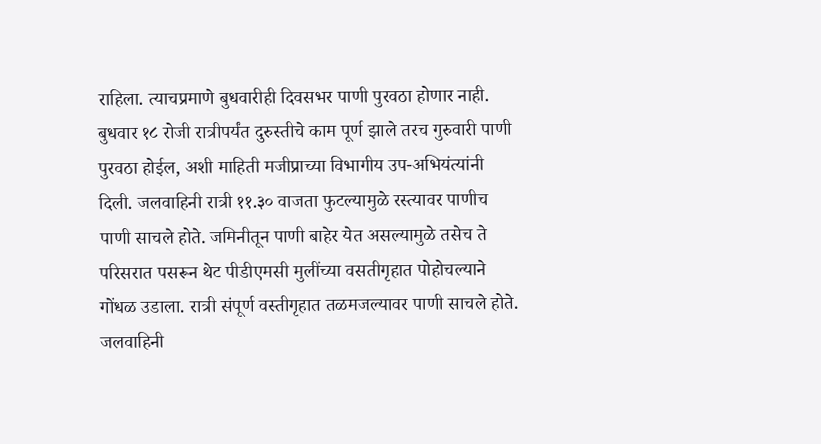राहिला. त्याचप्रमाणे बुधवारीही दिवसभर पाणी पुरवठा होणार नाही. बुधवार १८ रोजी रात्रीपर्यंत दुरुस्तीचे काम पूर्ण झाले तरच गुरुवारी पाणी पुरवठा होईल, अशी माहिती मजीप्राच्या विभागीय उप-अभियंत्यांनी दिली. जलवाहिनी रात्री ११.३० वाजता फुटल्यामुळे रस्त्यावर पाणीच पाणी साचले होते. जमिनीतून पाणी बाहेर येत असल्यामुळे तसेच ते परिसरात पसरून थेट पीडीएमसी मुलींच्या वसतीगृहात पोहोचल्याने गोंधळ उडाला. रात्री संपूर्ण वस्तीगृहात तळमजल्यावर पाणी साचले होते. जलवाहिनी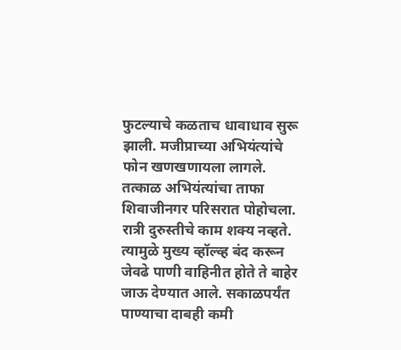फुटल्याचे कळताच धावाधाव सुरू झाली. मजीप्राच्या अभियंत्यांचे फोन खणखणायला लागले. तत्काळ अभियंत्यांचा ताफा शिवाजीनगर परिसरात पोहोचला. रात्री दुरुस्तीचे काम शक्य नव्हते. त्यामुळे मुख्य व्हॉल्व्ह बंद करून जेवढे पाणी वाहिनीत होते ते बाहेर जाऊ देण्यात आले. सकाळपर्यंत पाण्याचा दाबही कमी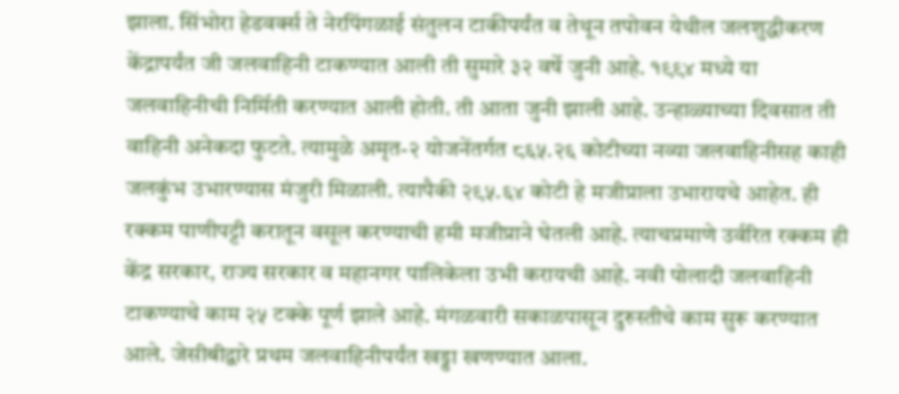झाला. सिंभोरा हेडवर्क्स ते नेरपिंगळाई संतुलन टाकीपर्यंत व तेथून तपोवन येथील जलशुद्धीकरण केंद्रापर्यंत जी जलवाहिनी टाकण्यात आली ती सुमारे ३२ वर्षे जुनी आहे. १९९४ मध्ये या जलवाहिनीची निर्मिती करण्यात आली होती. ती आता जुनी झाली आहे. उन्हाळ्याच्या दिवसात ती वाहिनी अनेकदा फुटते. त्यामुळे अमृत-२ योजनेंतर्गत ८६५.२६ कोटीच्या नव्या जलवाहिनीसह काही जलकुंभ उभारण्यास मंजुरी मिळाली. त्यापैकी २९५.६४ कोटी हे मजीप्राला उभारायचे आहेत. ही रक्कम पाणीपट्टी करातून वसूल करण्याची हमी मजीप्राने घेतली आहे. त्याचप्रमाणे उर्वरित रक्कम ही केंद्र सरकार, राज्य सरकार व महानगर पालिकेला उभी करायची आहे. नवी पोलादी जलवाहिनी टाकण्याचे काम २५ टक्के पूर्ण झाले आहे. मंगळवारी सकाळपासून दुरुस्तीचे काम सुरू करण्यात आले. जेसीबीद्वारे प्रथम जलवाहिनीपर्यंत खड्डा खणण्यात आला.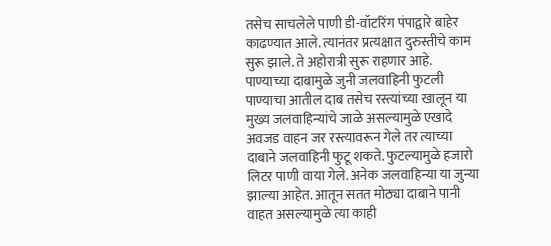तसेच साचलेले पाणी डी-वॉटरिंग पंपाद्वारे बाहेर काढण्यात आले. त्यानंतर प्रत्यक्षात दुरुस्तीचे काम सुरू झाले. ते अहोरात्री सुरू राहणार आहे. पाण्याच्या दाबामुळे जुनी जलवाहिनी फुटली पाण्याचा आतील दाब तसेच रस्त्यांच्या खालून या मुख्य जलवाहिन्यांचे जाळे असल्यामुळे एखादे अवजड वाहन जर रस्त्यावरून गेले तर त्याच्या दाबाने जलवाहिनी फुटू शकते. फुटल्यामुळे हजारो लिटर पाणी वाया गेले. अनेक जलवाहिन्या या जुन्या झाल्या आहेत. आतून सतत मोठ्या दाबाने पानी वाहत असल्यामुळे त्या काही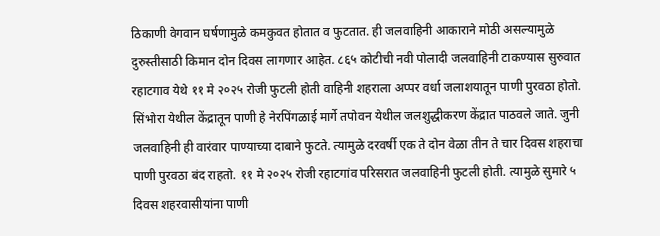ठिकाणी वेगवान घर्षणामुळे कमकुवत होतात व फुटतात. ही जलवाहिनी आकाराने मोठी असल्यामुळे दुरुस्तीसाठी किमान दोन दिवस लागणार आहेत. ८६५ कोटीची नवी पोलादी जलवाहिनी टाकण्यास सुरुवात रहाटगाव येथे ११ मे २०२५ रोजी फुटली होती वाहिनी शहराला अप्पर वर्धा जलाशयातून पाणी पुरवठा होतो. सिंभोरा येथील केंद्रातून पाणी हे नेरपिंगळाई मार्गे तपोवन येथील जलशुद्धीकरण केंद्रात पाठवले जाते. जुनी जलवाहिनी ही वारंवार पाण्याच्या दाबाने फुटते. त्यामुळे दरवर्षी एक ते दोन वेळा तीन ते चार दिवस शहराचा पाणी पुरवठा बंद राहतो. ११ मे २०२५ रोजी रहाटगांव परिसरात जलवाहिनी फुटली होती. त्यामुळे सुमारे ५ दिवस शहरवासीयांना पाणी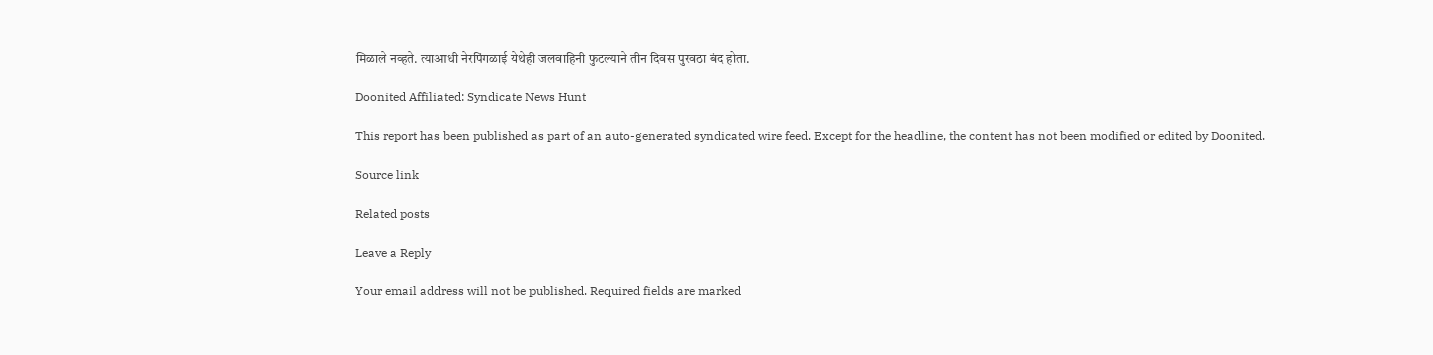मिळाले नव्हते. त्याआधी नेरपिंगळाई येथेही जलवाहिनी फुटल्याने तीन दिवस पुरवठा बंद होता.

Doonited Affiliated: Syndicate News Hunt

This report has been published as part of an auto-generated syndicated wire feed. Except for the headline, the content has not been modified or edited by Doonited.

Source link

Related posts

Leave a Reply

Your email address will not be published. Required fields are marked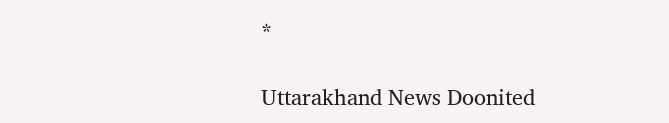*

Uttarakhand News Doonited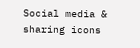Social media & sharing icons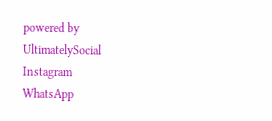powered by UltimatelySocial
Instagram
WhatsApp